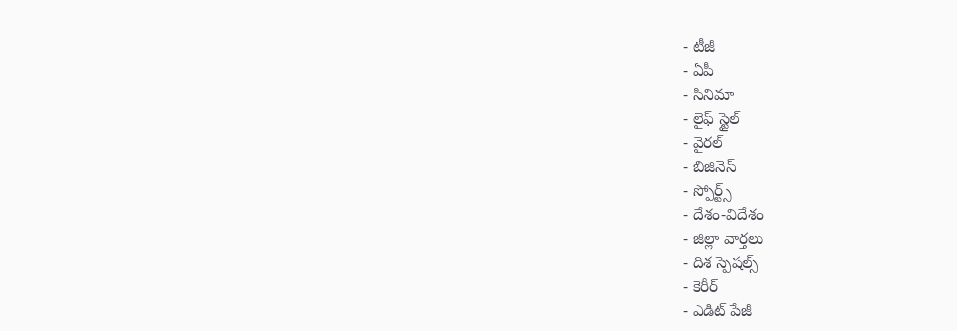- టీజీ
- ఏపీ
- సినిమా
- లైఫ్ స్టైల్
- వైరల్
- బిజినెస్
- స్పోర్ట్స్
- దేశం-విదేశం
- జిల్లా వార్తలు
- దిశ స్పెషల్స్
- కెరీర్
- ఎడిట్ పేజీ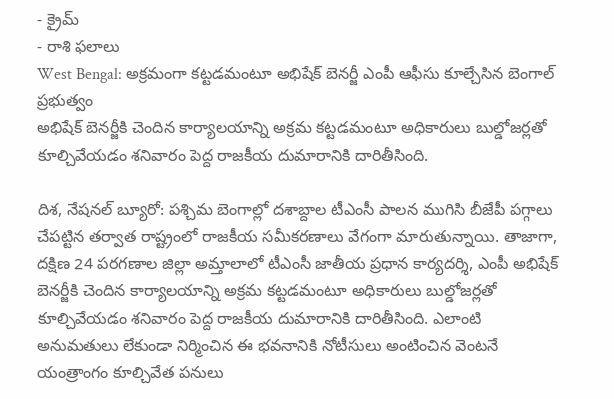- క్రైమ్
- రాశి ఫలాలు
West Bengal: అక్రమంగా కట్టడమంటూ అభిషేక్ బెనర్జీ ఎంపీ ఆఫీసు కూల్చేసిన బెంగాల్ ప్రభుత్వం
అభిషేక్ బెనర్జీకి చెందిన కార్యాలయాన్ని అక్రమ కట్టడమంటూ అధికారులు బుల్డోజర్లతో కూల్చివేయడం శనివారం పెద్ద రాజకీయ దుమారానికి దారితీసింది.

దిశ, నేషనల్ బ్యూరో: పశ్చిమ బెంగాల్లో దశాబ్దాల టీఎంసీ పాలన ముగిసి బీజేపీ పగ్గాలు చేపట్టిన తర్వాత రాష్ట్రంలో రాజకీయ సమీకరణాలు వేగంగా మారుతున్నాయి. తాజాగా, దక్షిణ 24 పరగణాల జిల్లా అమ్తాలాలో టీఎంసీ జాతీయ ప్రధాన కార్యదర్శి, ఎంపీ అభిషేక్ బెనర్జీకి చెందిన కార్యాలయాన్ని అక్రమ కట్టడమంటూ అధికారులు బుల్డోజర్లతో కూల్చివేయడం శనివారం పెద్ద రాజకీయ దుమారానికి దారితీసింది. ఎలాంటి అనుమతులు లేకుండా నిర్మించిన ఈ భవనానికి నోటీసులు అంటించిన వెంటనే యంత్రాంగం కూల్చివేత పనులు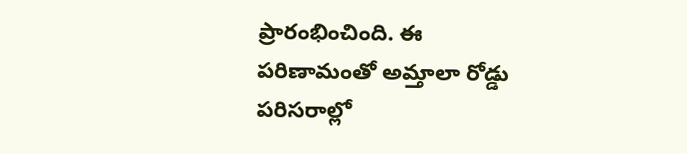ప్రారంభించింది. ఈ పరిణామంతో అమ్తాలా రోడ్డు పరిసరాల్లో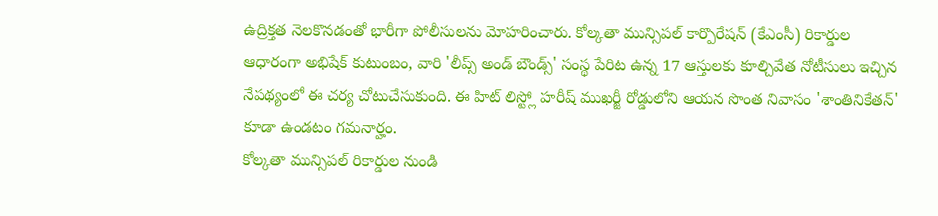ఉద్రిక్తత నెలకొనడంతో భారీగా పోలీసులను మోహరించారు. కోల్కతా మున్సిపల్ కార్పొరేషన్ (కేఎంసీ) రికార్డుల ఆధారంగా అభిషేక్ కుటుంబం, వారి 'లీప్స్ అండ్ బౌండ్స్' సంస్థ పేరిట ఉన్న 17 ఆస్తులకు కూల్చివేత నోటీసులు ఇచ్చిన నేపథ్యంలో ఈ చర్య చోటుచేసుకుంది. ఈ హిట్ లిస్ట్లో హరీష్ ముఖర్జీ రోడ్డులోని ఆయన సొంత నివాసం 'శాంతినికేతన్' కూడా ఉండటం గమనార్హం.
కోల్కతా మున్సిపల్ రికార్డుల నుండి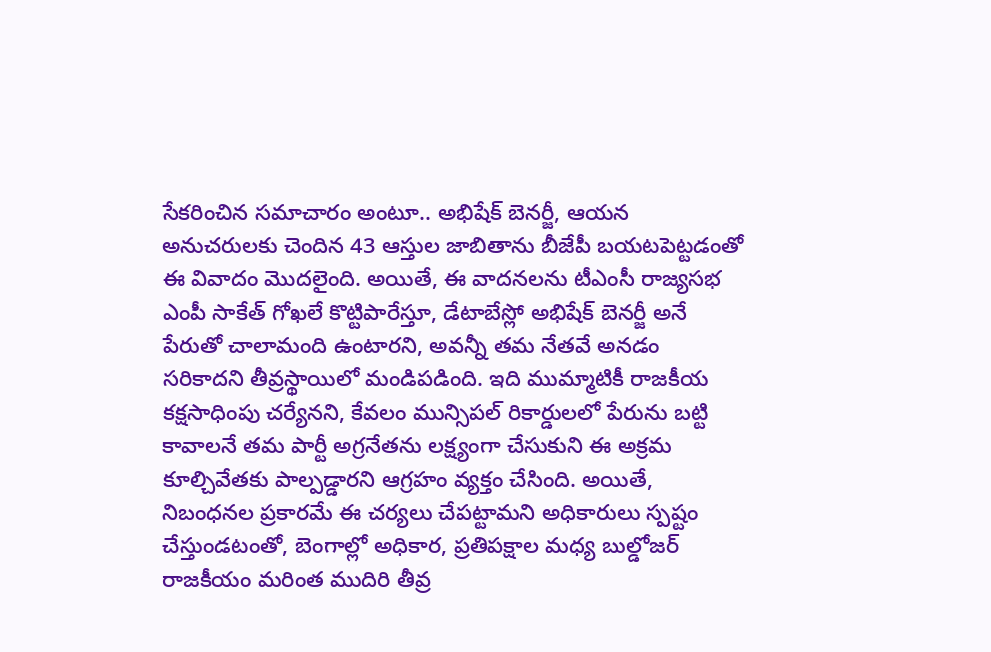సేకరించిన సమాచారం అంటూ.. అభిషేక్ బెనర్జీ, ఆయన అనుచరులకు చెందిన 43 ఆస్తుల జాబితాను బీజేపీ బయటపెట్టడంతో ఈ వివాదం మొదలైంది. అయితే, ఈ వాదనలను టీఎంసీ రాజ్యసభ ఎంపీ సాకేత్ గోఖలే కొట్టిపారేస్తూ, డేటాబేస్లో అభిషేక్ బెనర్జీ అనే పేరుతో చాలామంది ఉంటారని, అవన్నీ తమ నేతవే అనడం సరికాదని తీవ్రస్థాయిలో మండిపడింది. ఇది ముమ్మాటికీ రాజకీయ కక్షసాధింపు చర్యేనని, కేవలం మున్సిపల్ రికార్డులలో పేరును బట్టి కావాలనే తమ పార్టీ అగ్రనేతను లక్ష్యంగా చేసుకుని ఈ అక్రమ కూల్చివేతకు పాల్పడ్డారని ఆగ్రహం వ్యక్తం చేసింది. అయితే, నిబంధనల ప్రకారమే ఈ చర్యలు చేపట్టామని అధికారులు స్పష్టం చేస్తుండటంతో, బెంగాల్లో అధికార, ప్రతిపక్షాల మధ్య బుల్డోజర్ రాజకీయం మరింత ముదిరి తీవ్ర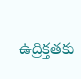ఉద్రిక్తతకు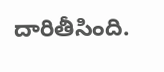దారితీసింది.